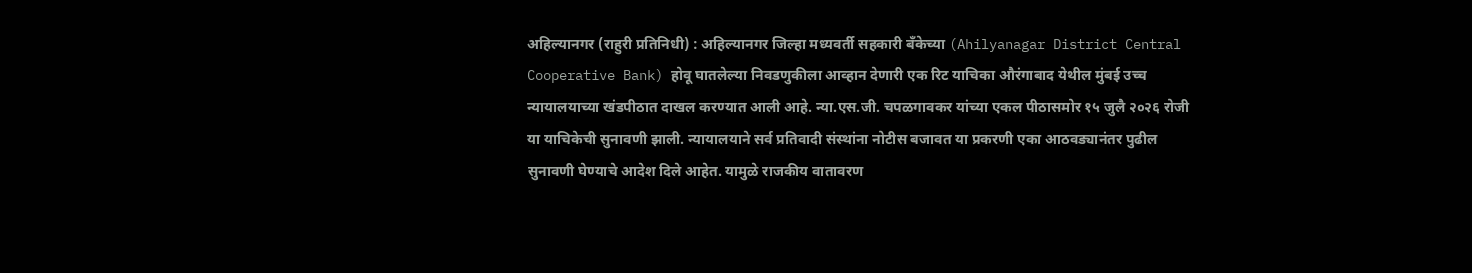अहिल्यानगर (राहुरी प्रतिनिधी) : अहिल्यानगर जिल्हा मध्यवर्ती सहकारी बँकेच्या (Ahilyanagar District Central Cooperative Bank) होवू घातलेल्या निवडणुकीला आव्हान देणारी एक रिट याचिका औरंगाबाद येथील मुंबई उच्च न्यायालयाच्या खंडपीठात दाखल करण्यात आली आहे. न्या.एस.जी. चपळगावकर यांच्या एकल पीठासमोर १५ जुलै २०२६ रोजी या याचिकेची सुनावणी झाली. न्यायालयाने सर्व प्रतिवादी संस्थांना नोटीस बजावत या प्रकरणी एका आठवड्यानंतर पुढील सुनावणी घेण्याचे आदेश दिले आहेत. यामुळे राजकीय वातावरण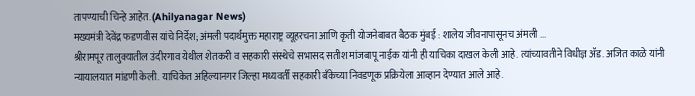तापण्याची चिन्हे आहेत. (Ahilyanagar News)
मख्यमंत्री देवेंद्र फडणवीस यांचे निर्देश; अंमली पदार्थमुक्त महाराष्ट्र व्यूहरचना आणि कृती योजनेबाबत बैठक मुंबई : शालेय जीवनापासूनच अंमली ...
श्रीरामपूर तालुक्यातील उंदीरगाव येथील शेतकरी व सहकारी संस्थेचे सभासद सतीश मांजबापू नाईक यांनी ही याचिका दाखल केली आहे. त्यांच्यावतीने विधीज्ञ ॲड. अजित काळे यांनी न्यायालयात मांडणी केली. याचिकेत अहिल्यानगर जिल्हा मध्यवर्ती सहकारी बँकेच्या निवडणूक प्रक्रियेला आव्हान देण्यात आले आहे.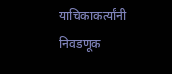याचिकाकर्त्यांनी निवडणूक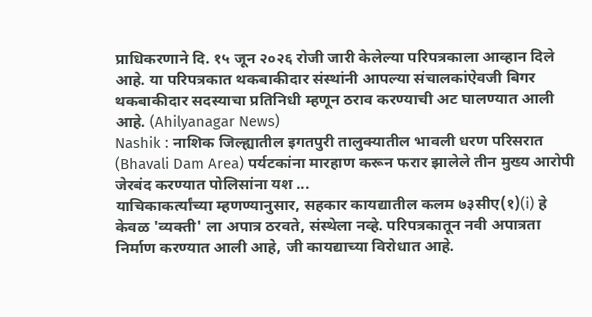प्राधिकरणाने दि. १५ जून २०२६ रोजी जारी केलेल्या परिपत्रकाला आव्हान दिले आहे. या परिपत्रकात थकबाकीदार संस्थांनी आपल्या संचालकांऐवजी बिगर थकबाकीदार सदस्याचा प्रतिनिधी म्हणून ठराव करण्याची अट घालण्यात आली आहे. (Ahilyanagar News)
Nashik : नाशिक जिल्ह्यातील इगतपुरी तालुक्यातील भावली धरण परिसरात (Bhavali Dam Area) पर्यटकांना मारहाण करून फरार झालेले तीन मुख्य आरोपी जेरबंद करण्यात पोलिसांना यश ...
याचिकाकर्त्यांच्या म्हणण्यानुसार, सहकार कायद्यातील कलम ७३सीए(१)(i) हे केवळ 'व्यक्ती' ला अपात्र ठरवते, संस्थेला नव्हे. परिपत्रकातून नवी अपात्रता निर्माण करण्यात आली आहे, जी कायद्याच्या विरोधात आहे.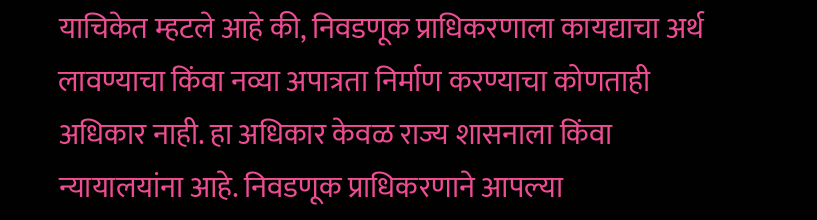याचिकेत म्हटले आहे की, निवडणूक प्राधिकरणाला कायद्याचा अर्थ लावण्याचा किंवा नव्या अपात्रता निर्माण करण्याचा कोणताही अधिकार नाही. हा अधिकार केवळ राज्य शासनाला किंवा न्यायालयांना आहे. निवडणूक प्राधिकरणाने आपल्या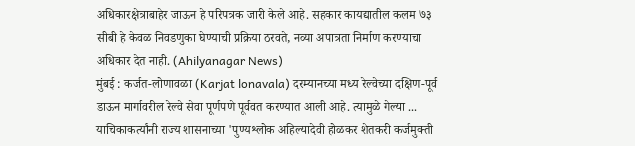अधिकारक्षेत्राबाहेर जाऊन हे परिपत्रक जारी केले आहे. सहकार कायद्यातील कलम ७३ सीबी हे केवळ निवडणुका घेण्याची प्रक्रिया ठरवते, नव्या अपात्रता निर्माण करण्याचा अधिकार देत नाही. (Ahilyanagar News)
मुंबई : कर्जत-लोणावळा (Karjat lonavala) दरम्यानच्या मध्य रेल्वेच्या दक्षिण-पूर्व डाऊन मार्गावरील रेल्वे सेवा पूर्णपणे पूर्ववत करण्यात आली आहे. त्यामुळे गेल्या ...
याचिकाकर्त्यांनी राज्य शासनाच्या 'पुण्यश्लोक अहिल्यादेवी होळकर शेतकरी कर्जमुक्ती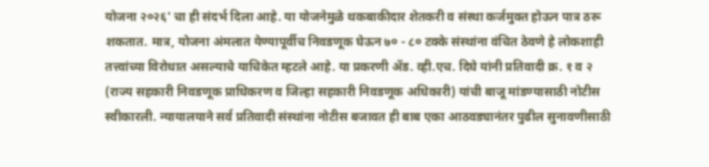योजना २०२६' चा ही संदर्भ दिला आहे. या योजनेमुळे थकबाकीदार शेतकरी व संस्था कर्जमुक्त होऊन पात्र ठरू शकतात. मात्र, योजना अंमलात येण्यापूर्वीच निवडणूक घेऊन ७० - ८० टक्के संस्थांना वंचित ठेवणे हे लोकशाही तत्त्वांच्या विरोधात असल्याचे याचिकेत म्हटले आहे. या प्रकरणी ॲड. व्ही.एच. दिघे यांनी प्रतिवादी क्र. १ व २ (राज्य सहकारी निवडणूक प्राधिकरण व जिल्हा सहकारी निवडणूक अधिकारी) यांची बाजू मांडण्यासाठी नोटीस स्वीकारली. न्यायालयाने सर्व प्रतिवादी संस्थांना नोटीस बजावत ही बाब एका आठवड्यानंतर पुढील सुनावणीसाठी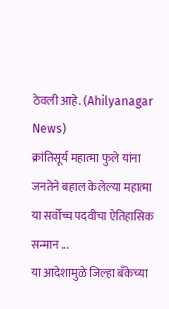ठेवली आहे. (Ahilyanagar News)
क्रांतिसूर्य महात्मा फुले यांना जनतेने बहाल केलेल्या महात्मा या सर्वोच्च पदवीचा ऐतिहासिक सन्मान ...
या आदेशामुळे जिल्हा बँकेच्या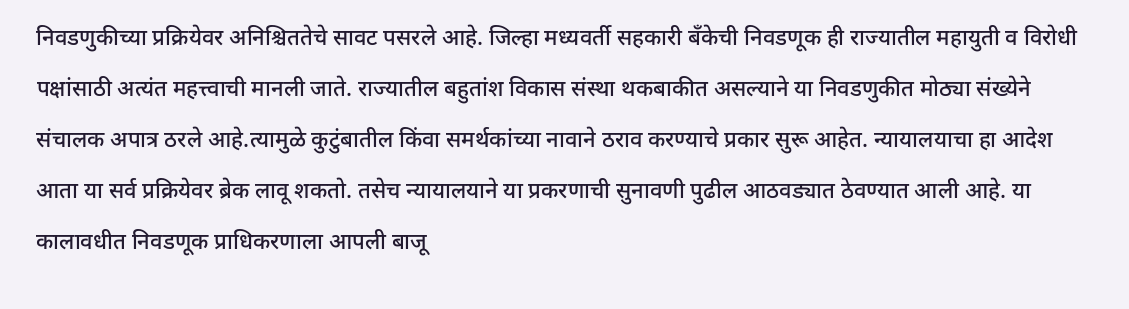निवडणुकीच्या प्रक्रियेवर अनिश्चिततेचे सावट पसरले आहे. जिल्हा मध्यवर्ती सहकारी बँकेची निवडणूक ही राज्यातील महायुती व विरोधी पक्षांसाठी अत्यंत महत्त्वाची मानली जाते. राज्यातील बहुतांश विकास संस्था थकबाकीत असल्याने या निवडणुकीत मोठ्या संख्येने संचालक अपात्र ठरले आहे.त्यामुळे कुटुंबातील किंवा समर्थकांच्या नावाने ठराव करण्याचे प्रकार सुरू आहेत. न्यायालयाचा हा आदेश आता या सर्व प्रक्रियेवर ब्रेक लावू शकतो. तसेच न्यायालयाने या प्रकरणाची सुनावणी पुढील आठवड्यात ठेवण्यात आली आहे. या कालावधीत निवडणूक प्राधिकरणाला आपली बाजू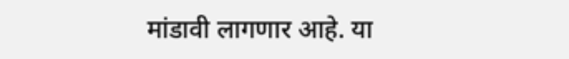मांडावी लागणार आहे. या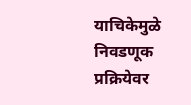याचिकेमुळे निवडणूक प्रक्रियेवर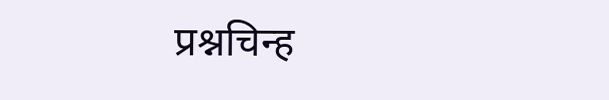प्रश्नचिन्ह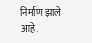निर्माण झाले आहे.